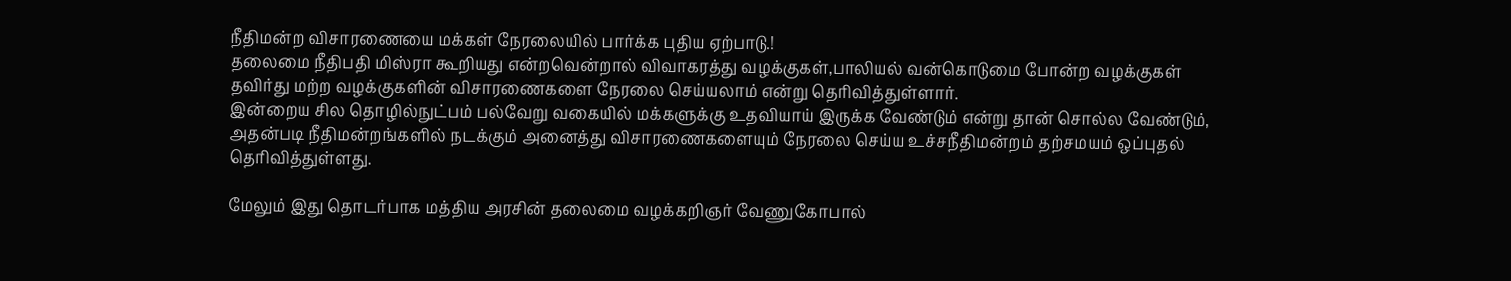நீதிமன்ற விசாரணையை மக்கள் நேரலையில் பார்க்க புதிய ஏற்பாடு.!
தலைமை நீதிபதி மிஸ்ரா கூறியது என்றவென்றால் விவாகரத்து வழக்குகள்,பாலியல் வன்கொடுமை போன்ற வழக்குகள் தவிர்து மற்ற வழக்குகளின் விசாரணைகளை நேரலை செய்யலாம் என்று தெரிவித்துள்ளார்.
இன்றைய சில தொழில்நுட்பம் பல்வேறு வகையில் மக்களுக்கு உதவியாய் இருக்க வேண்டும் என்று தான் சொல்ல வேண்டும், அதன்படி நீதிமன்றங்களில் நடக்கும் அனைத்து விசாரணைகளையும் நேரலை செய்ய உச்சநீதிமன்றம் தற்சமயம் ஒப்புதல் தெரிவித்துள்ளது.

மேலும் இது தொடர்பாக மத்திய அரசின் தலைமை வழக்கறிஞர் வேணுகோபால்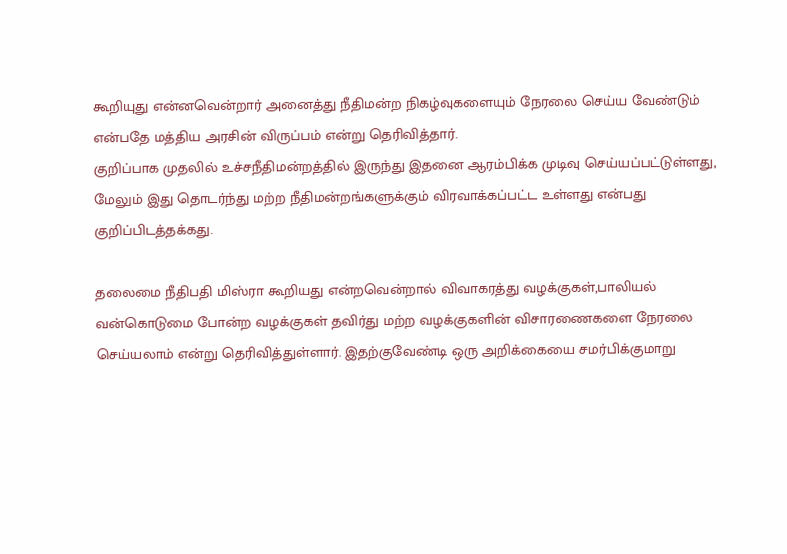கூறியுது என்னவென்றார் அனைத்து நீதிமன்ற நிகழ்வுகளையும் நேரலை செய்ய வேண்டும் என்பதே மத்திய அரசின் விருப்பம் என்று தெரிவித்தார்.
குறிப்பாக முதலில் உச்சநீதிமன்றத்தில் இருந்து இதனை ஆரம்பிக்க முடிவு செய்யப்பட்டுள்ளது, மேலும் இது தொடர்ந்து மற்ற நீதிமன்றங்களுக்கும் விரவாக்கப்பட்ட உள்ளது என்பது குறிப்பிடத்தக்கது.

தலைமை நீதிபதி மிஸ்ரா கூறியது என்றவென்றால் விவாகரத்து வழக்குகள்,பாலியல் வன்கொடுமை போன்ற வழக்குகள் தவிர்து மற்ற வழக்குகளின் விசாரணைகளை நேரலை செய்யலாம் என்று தெரிவித்துள்ளார். இதற்குவேண்டி ஒரு அறிக்கையை சமர்பிக்குமாறு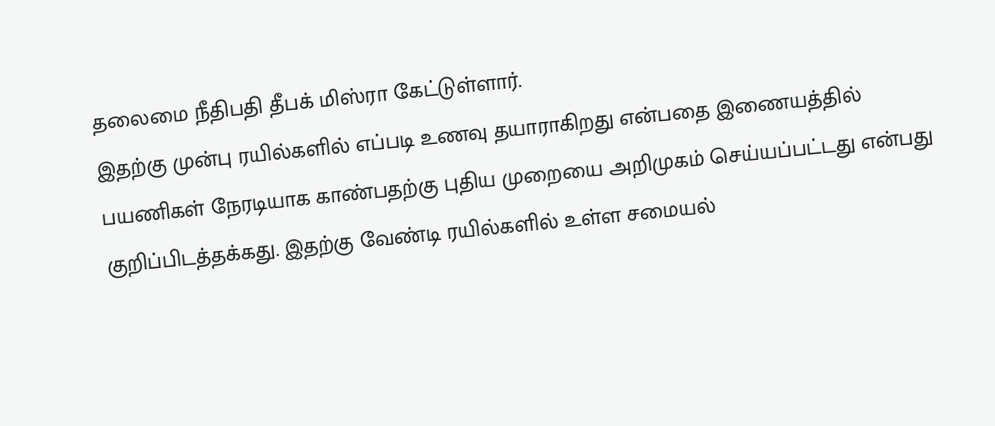தலைமை நீதிபதி தீபக் மிஸ்ரா கேட்டுள்ளார்.
இதற்கு முன்பு ரயில்களில் எப்படி உணவு தயாராகிறது என்பதை இணையத்தில் பயணிகள் நேரடியாக காண்பதற்கு புதிய முறையை அறிமுகம் செய்யப்பட்டது என்பது குறிப்பிடத்தக்கது. இதற்கு வேண்டி ரயில்களில் உள்ள சமையல்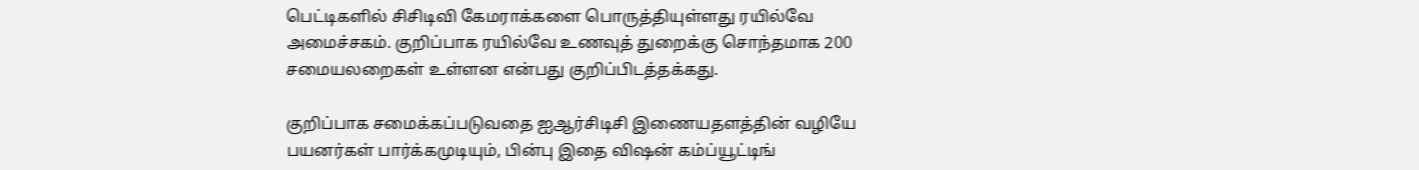பெட்டிகளில் சிசிடிவி கேமராக்களை பொருத்தியுள்ளது ரயில்வே அமைச்சகம். குறிப்பாக ரயில்வே உணவுத் துறைக்கு சொந்தமாக 200 சமையலறைகள் உள்ளன என்பது குறிப்பிடத்தக்கது.

குறிப்பாக சமைக்கப்படுவதை ஐஆர்சிடிசி இணையதளத்தின் வழியே பயனர்கள் பார்க்கமுடியும், பின்பு இதை விஷன் கம்ப்யூட்டிங்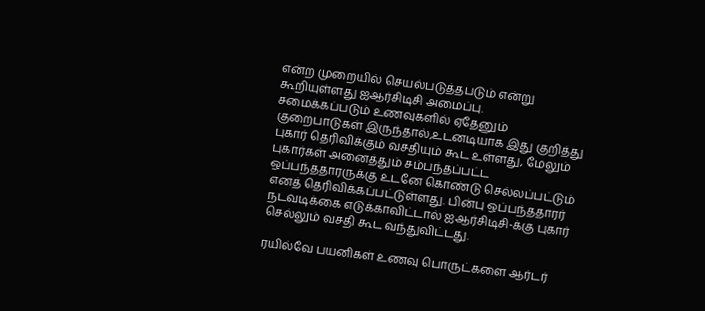என்ற முறையில் செயல்படுத்தபடும் என்று கூறியுள்ளது ஐஆர்சிடிசி அமைப்பு.
சமைக்கப்படும் உணவுகளில் ஏதேனும் குறைபாடுகள் இருந்தால்,உடனடியாக இது குறித்து புகார் தெரிவிக்கும் வசதியும் கூட உள்ளது, மேலும் புகார்கள் அனைத்தும் சம்பந்தப்பட்ட ஒப்பந்ததாரருக்கு உடனே கொண்டு செல்லப்பட்டும் எனத் தெரிவிக்கப்பட்டுள்ளது. பின்பு ஒப்பந்ததாரர் நடவடிக்கை எடுக்காவிட்டால் ஐஆர்சிடிசி-க்கு புகார் செல்லும் வசதி கூட வந்துவிட்டது.

ரயில்வே பயனிகள் உணவு பொருட்களை ஆர்டர்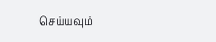செய்யவும்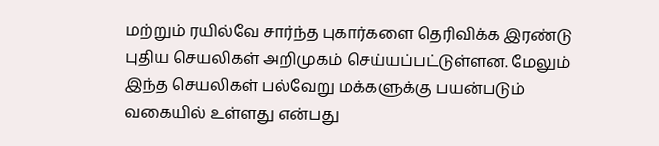மற்றும் ரயில்வே சார்ந்த புகார்களை தெரிவிக்க இரண்டு புதிய செயலிகள் அறிமுகம் செய்யப்பட்டுள்ளன. மேலும் இந்த செயலிகள் பல்வேறு மக்களுக்கு பயன்படும் வகையில் உள்ளது என்பது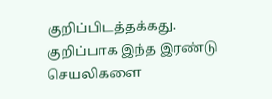குறிப்பிடத்தக்கது. குறிப்பாக இந்த இரண்டு செயலிகளை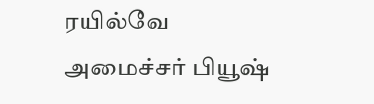ரயில்வே அமைச்சர் பியூஷ்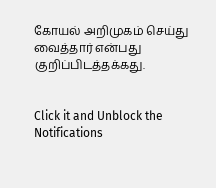கோயல் அறிமுகம் செய்து வைத்தார் என்பது குறிப்பிடத்தக்கது.


Click it and Unblock the Notifications